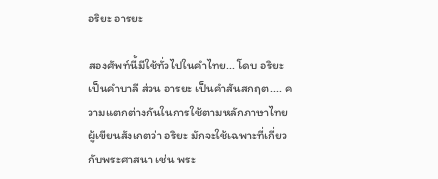อริยะ อารยะ

สองศัพท์นี้มีใช้ทั่วไปในคำไทย... โดบ อริยะ เป็นคำบาลี ส่วน อารยะ เป็นคำสันสกฤต.... ความแตกต่างกันในการใช้ตามหลักภาษาไทย ผู้เขียนสังเกตว่า อริยะ มักจะใช้เฉพาะที่เกี่ยวกับพระศาสนา เช่น พระ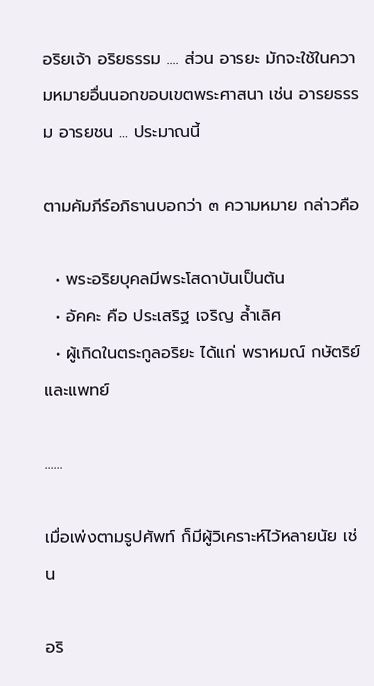อริยเจ้า อริยธรรม .... ส่วน อารยะ มักจะใช้ในความหมายอื่นนอกขอบเขตพระศาสนา เช่น อารยธรรม อารยชน ... ประมาณนี้

ตามคัมภีร์อภิธานบอกว่า ๓ ความหมาย กล่าวคือ

  • พระอริยบุคลมีพระโสดาบันเป็นต้น
  • อัคคะ คือ ประเสริฐ เจริญ ล้ำเลิศ
  • ผู้เกิดในตระกูลอริยะ ได้แก่ พราหมณ์ กษัตริย์ และแพทย์

......

เมื่อเพ่งตามรูปศัพท์ ก็มีผู้วิเคราะห์ไว้หลายนัย เช่น

อริ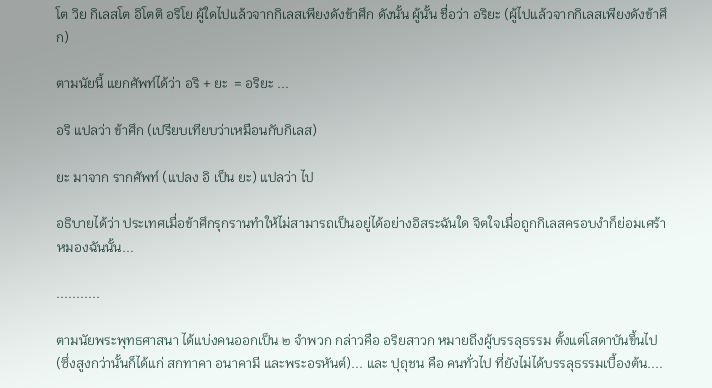โต วิย กิเลสโต อิโตติ อริโย ผู้ใดไปแล้วจากกิเลสเพียงดังข้าศึก ดังนั้น ผู้นั้น ชื่อว่า อริยะ (ผู้ไปแล้วจากกิเลสเพียงดังข้าศึก)

ตามนัยนี้ แยกศัพท์ได้ว่า อริ + ยะ  = อริยะ ...

อริ แปลว่า ข้าศึก (เปรียบเทียบว่าเหมือนกับกิเลส)

ยะ มาจาก รากศัพท์ (แปลง อิ เป็น ยะ) แปลว่า ไป

อธิบายได้ว่า ประเทศเมื่อข้าศึกรุกรานทำให้ไม่สามารถเป็นอยู่ได้อย่างอิสระฉันใด จิตใจเมื่อถูกกิเลสครอบงำก็ย่อมเศร้าหมองฉันนั้น...

...........

ตามนัยพระพุทธศาสนา ได้แบ่งคนออกเป็น ๒ จำพวก กล่าวคือ อริยสาวก หมายถึงผู้บรรลุธรรม ตั้งแต่โสดาบันขึ้นไป (ซึ่งสูงกว่านั้นก็ได้แก่ สกทาคา อนาคามี และพระอรหันต์)... และ ปุถุชน คือ คนทั่วไป ที่ยังไม่ได้บรรลุธรรมเบื้องต้น....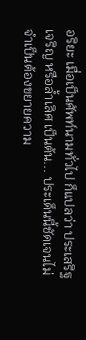อริยะ เมื่อเป็นศัพท์นามทั่วไป ก็แปลว่า ประเสริฐ เจริญ หรือล้ำเลิศ เป็นต้น... ประเด็นนี้ชัดเจนไม่จำเป็นต้องขยายความ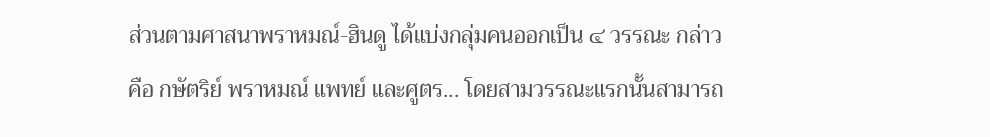ส่วนตามศาสนาพราหมณ์-ฮินดู ได้แบ่งกลุ่มคนออกเป็น ๔ วรรณะ กล่าวคือ กษัตริย์ พราหมณ์ แพทย์ และศูตร... โดยสามวรรณะแรกนั้นสามารถ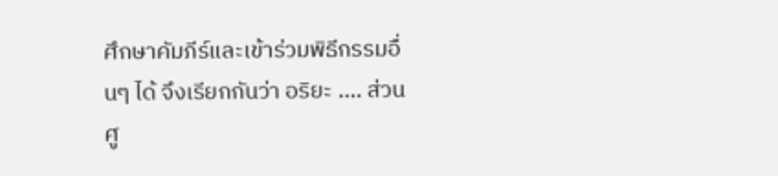ศึกษาคัมภีร์และเข้าร่วมพิธีกรรมอื่นๆ ได้ จึงเรียกกันว่า อริยะ .... ส่วน ศู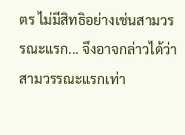ตร ไม่มีสิทธิอย่างเช่นสามวรรณะแรก... จึงอาจกล่าวได้ว่า สามวรรณะแรกเท่า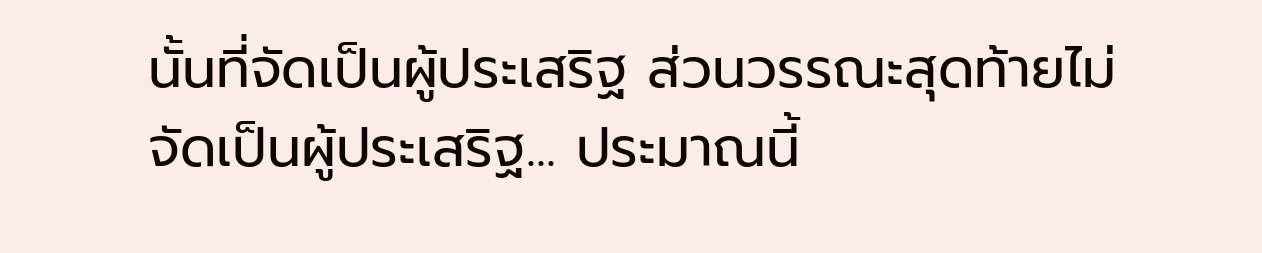นั้นที่จัดเป็นผู้ประเสริฐ ส่วนวรรณะสุดท้ายไม่จัดเป็นผู้ประเสริฐ... ประมาณนี้